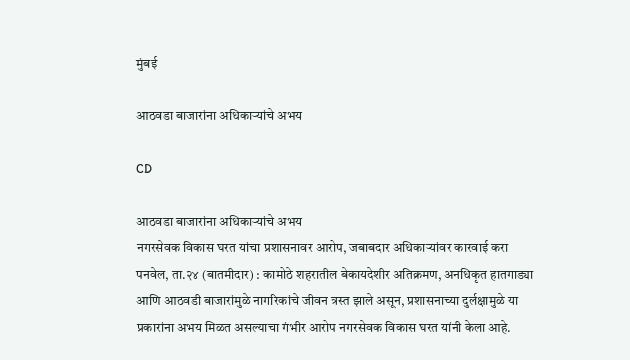मुंबई

आठवडा बाजारांना अधिकाऱ्यांचे अभय

CD

आठवडा बाजारांना अधिकाऱ्यांचे अभय
नगरसेवक विकास घरत यांचा प्रशासनावर आरोप, जबाबदार अधिकाऱ्यांवर कारवाई करा
पनवेल, ता.२४ (बातमीदार) : कामोठे शहरातील बेकायदेशीर अतिक्रमण, अनधिकृत हातगाड्या आणि आठवडी बाजारांमुळे नागरिकांचे जीवन त्रस्त झाले असून, प्रशासनाच्या दुर्लक्षामुळे या प्रकारांना अभय मिळत असल्याचा गंभीर आरोप नगरसेवक विकास घरत यांनी केला आहे.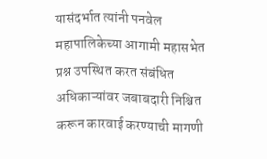यासंदर्भात त्यांनी पनवेल महापालिकेच्या आगामी महासभेत प्रश्न उपस्थित करत संबंधित अधिकाऱ्यांवर जबाबदारी निश्चित करून कारवाई करण्याची मागणी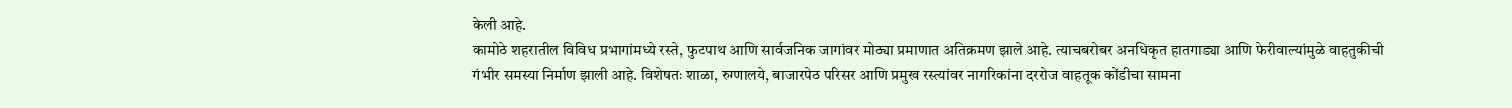केली आहे.
कामोठे शहरातील विविध प्रभागांमध्ये रस्ते, फुटपाथ आणि सार्वजनिक जागांवर मोठ्या प्रमाणात अतिक्रमण झाले आहे. त्याचबरोबर अनधिकृत हातगाड्या आणि फेरीवाल्यांमुळे वाहतुकीची गंभीर समस्या निर्माण झाली आहे. विशेषतः शाळा, रुग्णालये, बाजारपेठ परिसर आणि प्रमुख रस्त्यांवर नागरिकांना दररोज वाहतूक कोंडीचा सामना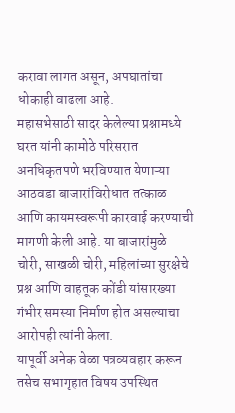करावा लागत असून, अपघातांचा धोकाही वाढला आहे.
महासभेसाठी सादर केलेल्या प्रश्नामध्ये घरत यांनी कामोठे परिसरात अनधिकृतपणे भरविण्यात येणाऱ्या आठवडा बाजारांविरोधात तत्काळ आणि कायमस्वरूपी कारवाई करण्याची मागणी केली आहे. या बाजारांमुळे चोरी, साखळी चोरी, महिलांच्या सुरक्षेचे प्रश्न आणि वाहतूक कोंडी यांसारख्या गंभीर समस्या निर्माण होत असल्याचा आरोपही त्यांनी केला.
यापूर्वी अनेक वेळा पत्रव्यवहार करून तसेच सभागृहात विषय उपस्थित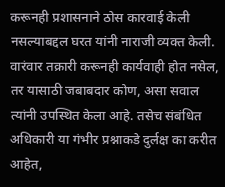करूनही प्रशासनाने ठोस कारवाई केली नसल्याबद्दल घरत यांनी नाराजी व्यक्त केली. वारंवार तक्रारी करूनही कार्यवाही होत नसेल, तर यासाठी जबाबदार कोण, असा सवाल त्यांनी उपस्थित केला आहे. तसेच संबंधित अधिकारी या गंभीर प्रश्नाकडे दुर्लक्ष का करीत आहेत,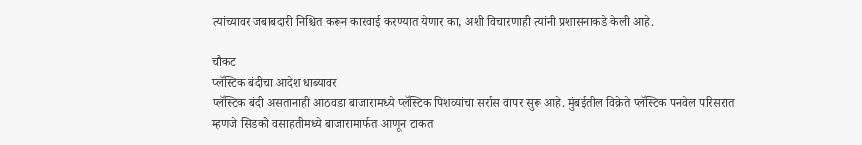त्यांच्यावर जबाबदारी निश्चित करून कारवाई करण्यात येणार का, अशी विचारणाही त्यांनी प्रशासनाकडे केली आहे.

चौकट
प्लॅस्टिक बंदीचा आदेश धाब्यावर
प्लॅस्टिक बंदी असतानाही आठवडा बाजारामध्ये प्लॅस्टिक पिशव्यांचा सर्रास वापर सुरू आहे. मुंबईतील विक्रेते प्लॅस्टिक पनवेल परिसरात म्हणजे सिडको वसाहतीमध्ये बाजारामार्फत आणून टाकत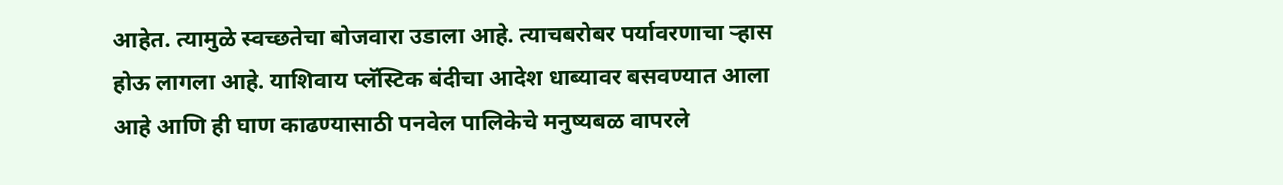आहेत. त्यामुळे स्वच्छतेचा बोजवारा उडाला आहे. त्याचबरोबर पर्यावरणाचा ऱ्हास होऊ लागला आहे. याशिवाय प्लॅस्टिक बंदीचा आदेश धाब्यावर बसवण्यात आला आहे आणि ही घाण काढण्यासाठी पनवेल पालिकेचे मनुष्यबळ वापरले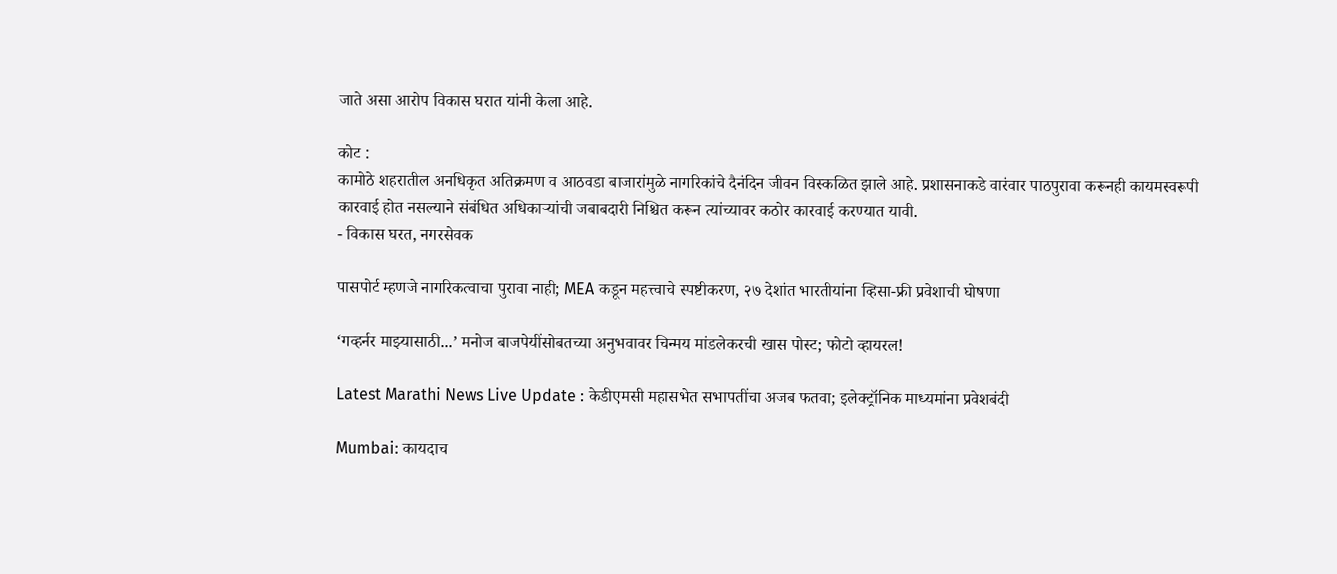जाते असा आरोप विकास घरात यांनी केला आहे.

कोट :
कामोठे शहरातील अनधिकृत अतिक्रमण व आठवडा बाजारांमुळे नागरिकांचे दैनंदिन जीवन विस्कळित झाले आहे. प्रशासनाकडे वारंवार पाठपुरावा करूनही कायमस्वरूपी कारवाई होत नसल्याने संबंधित अधिकाऱ्यांची जबाबदारी निश्चित करून त्यांच्यावर कठोर कारवाई करण्यात यावी.
- विकास घरत, नगरसेवक

पासपोर्ट म्हणजे नागरिकत्वाचा पुरावा नाही; MEA कडून महत्त्वाचे स्पष्टीकरण, २७ देशांत भारतीयांना व्हिसा-फ्री प्रवेशाची घोषणा

‘गव्हर्नर माझ्यासाठी...’ मनोज बाजपेयींसोबतच्या अनुभवावर चिन्मय मांडलेकरची खास पोस्ट; फोटो व्हायरल!

Latest Marathi News Live Update : केडीएमसी महासभेत सभापतींचा अजब फतवा; इलेक्ट्रॉनिक माध्यमांना प्रवेशबंदी

Mumbai: कायदाच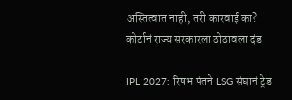अस्तित्वात नाही, तरी कारवाई का? कोर्टानं राज्य सरकारला ठोठावला दंड

IPL 2027: रिषभ पंतने LSG संघानं ट्रेड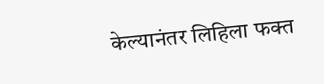केल्यानंतर लिहिला फक्त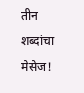तीन शब्दांचा मेसेज!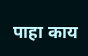पाहा काय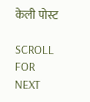केली पोस्ट

SCROLL FOR NEXT